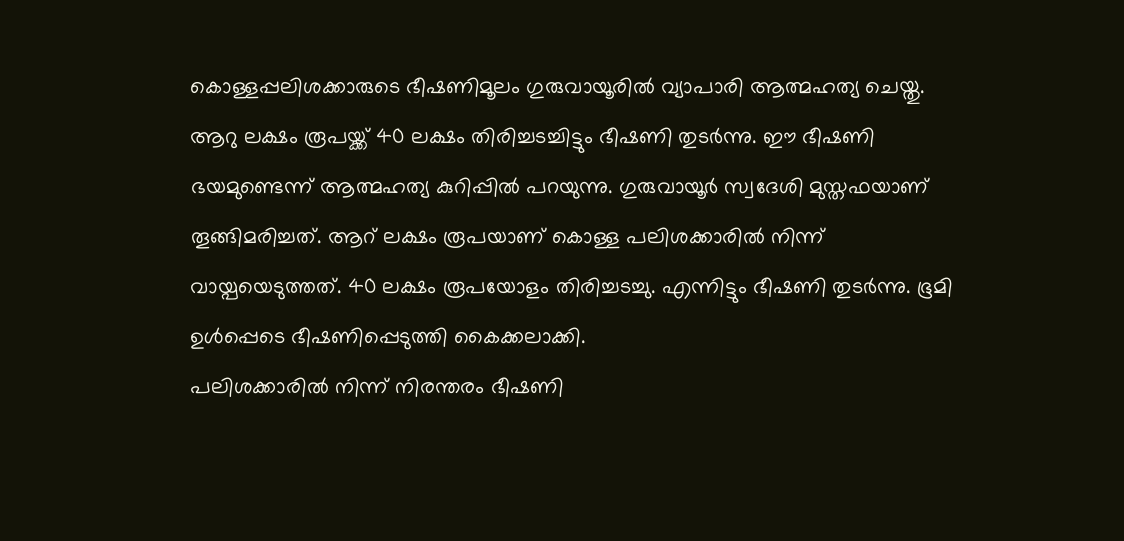കൊള്ളപ്പലിശക്കാരുടെ ഭീഷണിമൂലം ഗുരുവായൂരിൽ വ്യാപാരി ആത്മഹത്യ ചെയ്തു. ആറു ലക്ഷം രൂപയ്ക്ക് 40 ലക്ഷം തിരിച്ചടച്ചിട്ടും ഭീഷണി തുടർന്നു. ഈ ഭീഷണി ഭയമുണ്ടെന്ന് ആത്മഹത്യ കുറിപ്പിൽ പറയുന്നു. ഗുരുവായൂർ സ്വദേശി മുസ്തഫയാണ് തൂങ്ങിമരിച്ചത്. ആറ് ലക്ഷം രൂപയാണ് കൊള്ള പലിശക്കാരിൽ നിന്ന് വായ്പയെടുത്തത്. 40 ലക്ഷം രൂപയോളം തിരിച്ചടച്ചു. എന്നിട്ടും ഭീഷണി തുടർന്നു. ഭൂമി ഉൾപ്പെടെ ഭീഷണിപ്പെടുത്തി കൈക്കലാക്കി.
പലിശക്കാരിൽ നിന്ന് നിരന്തരം ഭീഷണി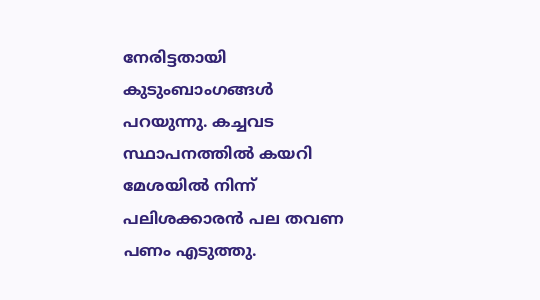നേരിട്ടതായി കുടുംബാംഗങ്ങൾ പറയുന്നു. കച്ചവട സ്ഥാപനത്തിൽ കയറി മേശയിൽ നിന്ന് പലിശക്കാരൻ പല തവണ പണം എടുത്തു.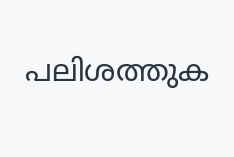പലിശത്തുക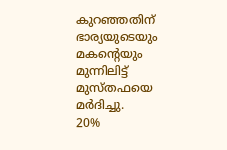കുറഞ്ഞതിന് ഭാര്യയുടെയും മകന്റെയും മുന്നിലിട്ട് മുസ്തഫയെ മർദിച്ചു.
20%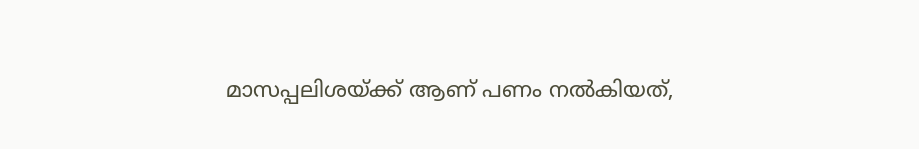മാസപ്പലിശയ്ക്ക് ആണ് പണം നൽകിയത്,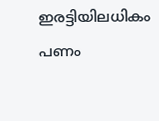ഇരട്ടിയിലധികം പണം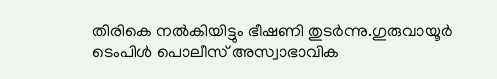തിരികെ നൽകിയിട്ടും ഭീഷണി തുടർന്നു.ഗുരുവായൂർ ടെംപിൾ പൊലീസ് അസ്വാഭാവിക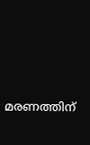മരണത്തിന്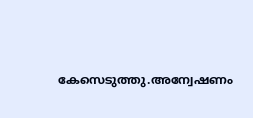കേസെടുത്തു.അന്വേഷണം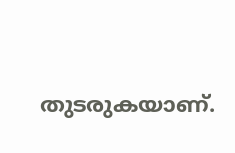തുടരുകയാണ്.